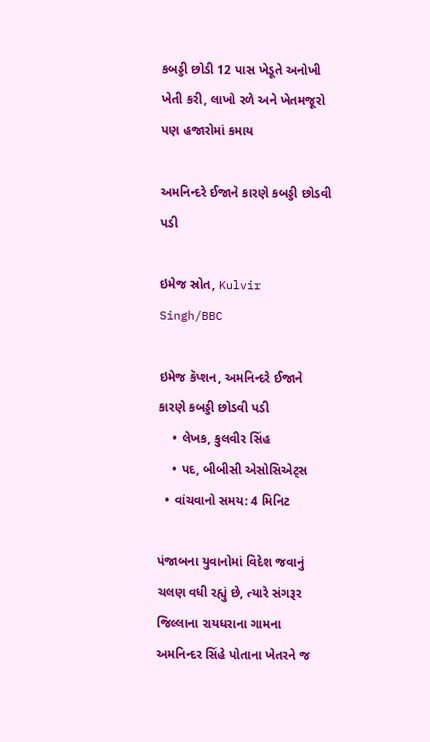કબડ્ડી છોડી 12 પાસ ખેડૂતે અનોખી ખેતી કરી, લાખો રળે અને ખેતમજૂરો પણ હજારોમાં કમાય

અમનિન્દરે ઈજાને કારણે કબડ્ડી છોડવી પડી

ઇમેજ સ્રોત, Kulvir Singh/BBC

ઇમેજ કૅપ્શન, અમનિન્દરે ઈજાને કારણે કબડ્ડી છોડવી પડી
    • લેખક, કુલવીર સિંહ
    • પદ, બીબીસી એસોસિએટ્સ
  • વાંચવાનો સમય: 4 મિનિટ

પંજાબના યુવાનોમાં વિદેશ જવાનું ચલણ વધી રહ્યું છે, ત્યારે સંગરૂર જિલ્લાના રાયધરાના ગામના અમનિન્દર સિંહે પોતાના ખેતરને જ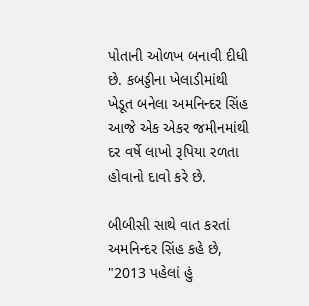પોતાની ઓળખ બનાવી દીધી છે. કબડ્ડીના ખેલાડીમાંથી ખેડૂત બનેલા અમનિન્દર સિંહ આજે એક એકર જમીનમાંથી દર વર્ષે લાખો રૂપિયા રળતા હોવાનો દાવો કરે છે.

બીબીસી સાથે વાત કરતાં અમનિન્દર સિંહ કહે છે, "2013 પહેલાં હું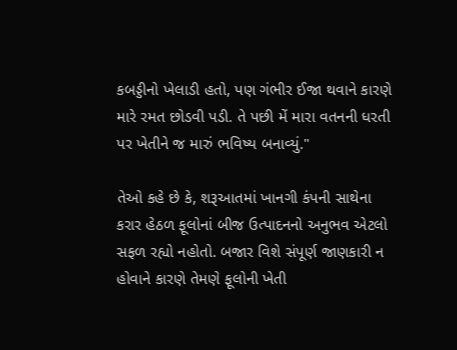કબડ્ડીનો ખેલાડી હતો, પણ ગંભીર ઈજા થવાને કારણે મારે રમત છોડવી પડી. તે પછી મેં મારા વતનની ધરતી પર ખેતીને જ મારું ભવિષ્ય બનાવ્યું."

તેઓ કહે છે કે, શરૂઆતમાં ખાનગી કંપની સાથેના કરાર હેઠળ ફૂલોનાં બીજ ઉત્પાદનનો અનુભવ એટલો સફળ રહ્યો નહોતો. બજાર વિશે સંપૂર્ણ જાણકારી ન હોવાને કારણે તેમણે ફૂલોની ખેતી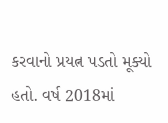કરવાનો પ્રયત્ન પડતો મૂક્યો હતો. વર્ષ 2018માં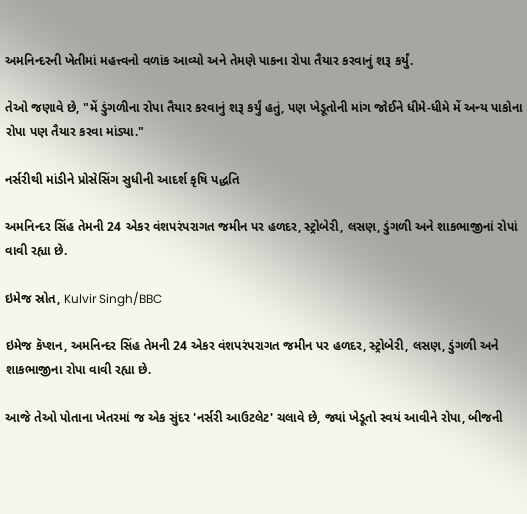અમનિન્દરની ખેતીમાં મહત્ત્વનો વળાંક આવ્યો અને તેમણે પાકના રોપા તૈયાર કરવાનું શરૂ કર્યું.

તેઓ જણાવે છે, "મેં ડુંગળીના રોપા તૈયાર કરવાનું શરૂ કર્યું હતું, પણ ખેડૂતોની માંગ જોઈને ધીમે-ધીમે મેં અન્ય પાકોના રોપા પણ તૈયાર કરવા માંડ્યા."

નર્સરીથી માંડીને પ્રોસેસિંગ સુધીની આદર્શ કૃષિ પદ્ધતિ

અમનિન્દર સિંહ તેમની 24 એકર વંશપરંપરાગત જમીન પર હળદર, સ્ટ્રોબેરી, લસણ, ડુંગળી અને શાકભાજીનાં રોપાં વાવી રહ્યા છે.

ઇમેજ સ્રોત, Kulvir Singh/BBC

ઇમેજ કૅપ્શન, અમનિન્દર સિંહ તેમની 24 એકર વંશપરંપરાગત જમીન પર હળદર, સ્ટ્રોબેરી, લસણ, ડુંગળી અને શાકભાજીના રોપા વાવી રહ્યા છે.

આજે તેઓ પોતાના ખેતરમાં જ એક સુંદર 'નર્સરી આઉટલેટ' ચલાવે છે, જ્યાં ખેડૂતો સ્વયં આવીને રોપા, બીજની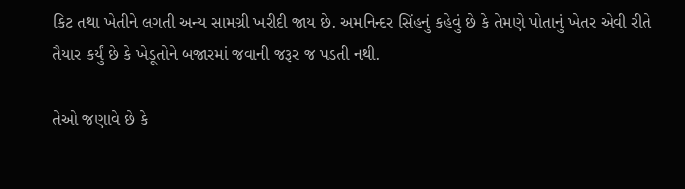કિટ તથા ખેતીને લગતી અન્ય સામગ્રી ખરીદી જાય છે. અમનિન્દર સિંહનું કહેવું છે કે તેમણે પોતાનું ખેતર એવી રીતે તૈયાર કર્યું છે કે ખેડૂતોને બજારમાં જવાની જરૂર જ પડતી નથી.

તેઓ જણાવે છે કે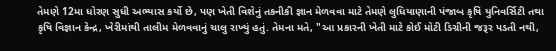તેમણે 12મા ધોરણ સુધી અભ્યાસ કર્યો છે, પણ ખેતી વિશેનું તકનીકી જ્ઞાન મેળવવા માટે તેમણે લુધિયાણાની પંજાબ કૃષિ યુનિવર્સિટી તથા કૃષિ વિજ્ઞાન કેન્દ્ર, ખેરીમાંથી તાલીમ મેળવવાનું ચાલુ રાખ્યું હતું. તેમના મતે, "આ પ્રકારની ખેતી માટે કોઈ મોટી ડિગ્રીની જરૂર પડતી નથી,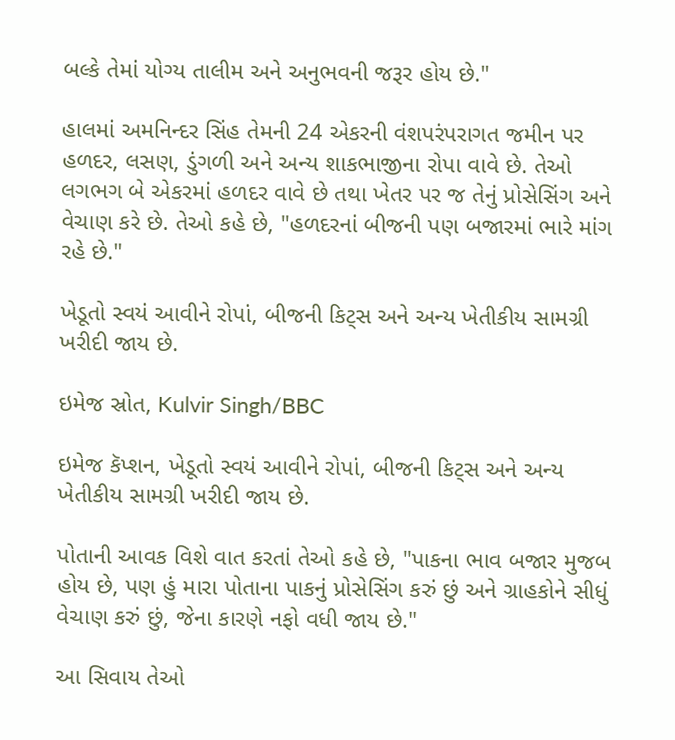બલ્કે તેમાં યોગ્ય તાલીમ અને અનુભવની જરૂર હોય છે."

હાલમાં અમનિન્દર સિંહ તેમની 24 એકરની વંશપરંપરાગત જમીન પર હળદર, લસણ, ડુંગળી અને અન્ય શાકભાજીના રોપા વાવે છે. તેઓ લગભગ બે એકરમાં હળદર વાવે છે તથા ખેતર પર જ તેનું પ્રોસેસિંગ અને વેચાણ કરે છે. તેઓ કહે છે, "હળદરનાં બીજની પણ બજારમાં ભારે માંગ રહે છે."

ખેડૂતો સ્વયં આવીને રોપાં, બીજની કિટ્સ અને અન્ય ખેતીકીય સામગ્રી ખરીદી જાય છે.

ઇમેજ સ્રોત, Kulvir Singh/BBC

ઇમેજ કૅપ્શન, ખેડૂતો સ્વયં આવીને રોપાં, બીજની કિટ્સ અને અન્ય ખેતીકીય સામગ્રી ખરીદી જાય છે.

પોતાની આવક વિશે વાત કરતાં તેઓ કહે છે, "પાકના ભાવ બજાર મુજબ હોય છે, પણ હું મારા પોતાના પાકનું પ્રોસેસિંગ કરું છું અને ગ્રાહકોને સીધું વેચાણ કરું છું, જેના કારણે નફો વધી જાય છે."

આ સિવાય તેઓ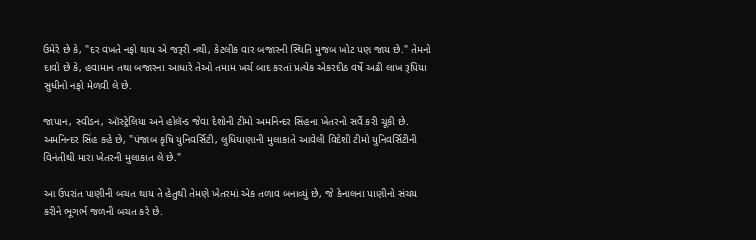ઉમેરે છે કે, "દર વખતે નફો થાય એ જરૂરી નથી, કેટલીક વાર બજારની સ્થિતિ મુજબ ખોટ પણ જાય છે." તેમનો દાવો છે કે, હવામાન તથા બજારના આધારે તેઓ તમામ ખર્ચ બાદ કરતાં પ્રત્યેક એકરદીઠ વર્ષે અઢી લાખ રૂપિયા સુધીનો નફો મેળવી લે છે.

જાપાન, સ્વીડન, ઑસ્ટ્રેલિયા અને હોલૅન્ડ જેવા દેશોની ટીમો અમનિન્દર સિંહના ખેતરનો સર્વે કરી ચૂકી છે. અમનિન્દર સિંહ કહે છે, "પંજાબ કૃષિ યુનિવર્સિટી, લુધિયાણાની મુલાકાતે આવેલી વિદેશી ટીમો યુનિવર્સિટીની વિનંતીથી મારા ખેતરની મુલાકાત લે છે."

આ ઉપરાંત પાણીની બચત થાય તે હેતુથી તેમણે ખેતરમાં એક તળાવ બનાવ્યું છે, જે કેનાલના પાણીનો સંચય કરીને ભૂગર્ભ જળની બચત કરે છે.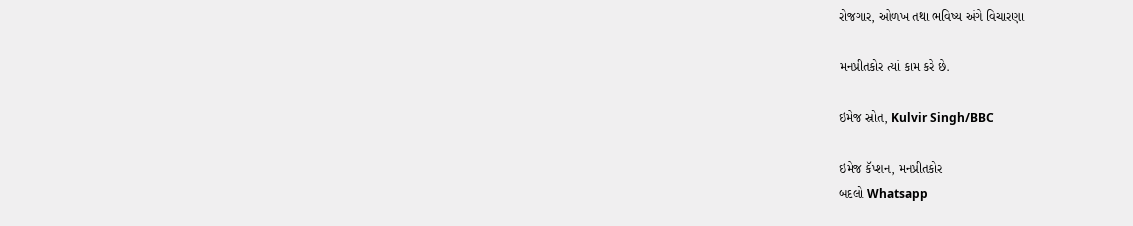રોજગાર, ઓળખ તથા ભવિષ્ય અંગે વિચારણા

મનપ્રીતકોર ત્યાં કામ કરે છે.

ઇમેજ સ્રોત, Kulvir Singh/BBC

ઇમેજ કૅપ્શન, મનપ્રીતકોર
બદલો Whatsapp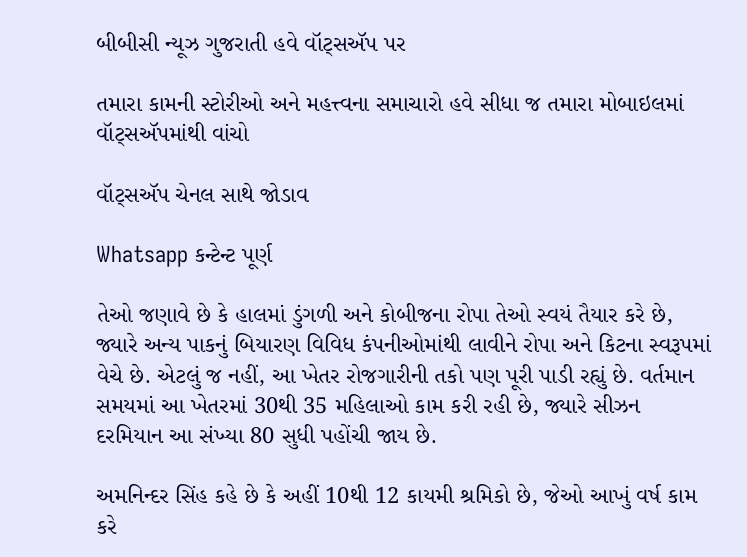બીબીસી ન્યૂઝ ગુજરાતી હવે વૉટ્સઍપ પર

તમારા કામની સ્ટોરીઓ અને મહત્ત્વના સમાચારો હવે સીધા જ તમારા મોબાઇલમાં વૉટ્સઍપમાંથી વાંચો

વૉટ્સઍપ ચેનલ સાથે જોડાવ

Whatsapp કન્ટેન્ટ પૂર્ણ

તેઓ જણાવે છે કે હાલમાં ડુંગળી અને કોબીજના રોપા તેઓ સ્વયં તૈયાર કરે છે, જ્યારે અન્ય પાકનું બિયારણ વિવિધ કંપનીઓમાંથી લાવીને રોપા અને કિટના સ્વરૂપમાં વેચે છે. એટલું જ નહીં, આ ખેતર રોજગારીની તકો પણ પૂરી પાડી રહ્યું છે. વર્તમાન સમયમાં આ ખેતરમાં 30થી 35 મહિલાઓ કામ કરી રહી છે, જ્યારે સીઝન દરમિયાન આ સંખ્યા 80 સુધી પહોંચી જાય છે.

અમનિન્દર સિંહ કહે છે કે અહીં 10થી 12 કાયમી શ્રમિકો છે, જેઓ આખું વર્ષ કામ કરે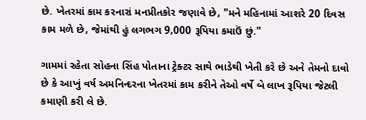છે. ખેતરમાં કામ કરનારાં મનપ્રીતકોર જણાવે છે, "મને મહિનામાં આશરે 20 દિવસ કામ મળે છે, જેમાંથી હું લગભગ 9,000 રૂપિયા કમાઉં છું."

ગામમાં રહેતા સોહના સિંહ પોતાના ટ્રેક્ટર સાથે ભાડેથી ખેતી કરે છે અને તેમનો દાવો છે કે આખું વર્ષ અમનિન્દરના ખેતરમાં કામ કરીને તેઓ વર્ષે બે લાખ રૂપિયા જેટલી કમાણી કરી લે છે.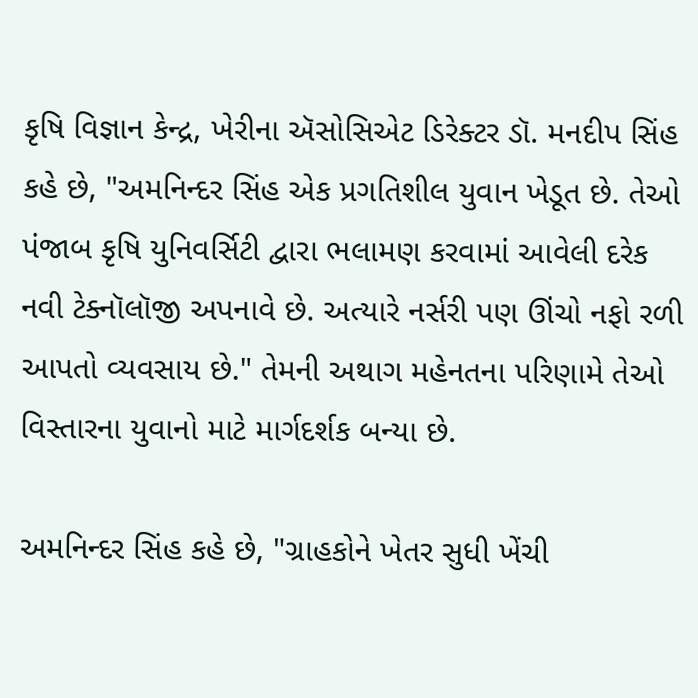કૃષિ વિજ્ઞાન કેન્દ્ર, ખેરીના ઍસોસિએટ ડિરેક્ટર ડૉ. મનદીપ સિંહ કહે છે, "અમનિન્દર સિંહ એક પ્રગતિશીલ યુવાન ખેડૂત છે. તેઓ પંજાબ કૃષિ યુનિવર્સિટી દ્વારા ભલામણ કરવામાં આવેલી દરેક નવી ટેક્નૉલૉજી અપનાવે છે. અત્યારે નર્સરી પણ ઊંચો નફો રળી આપતો વ્યવસાય છે." તેમની અથાગ મહેનતના પરિણામે તેઓ વિસ્તારના યુવાનો માટે માર્ગદર્શક બન્યા છે.

અમનિન્દર સિંહ કહે છે, "ગ્રાહકોને ખેતર સુધી ખેંચી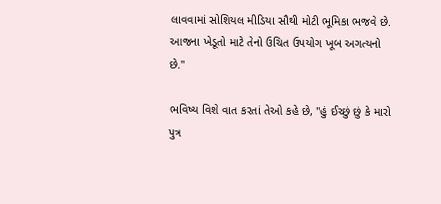લાવવામાં સોશિયલ મીડિયા સૌથી મોટી ભૂમિકા ભજવે છે. આજના ખેડૂતો માટે તેનો ઉચિત ઉપયોગ ખૂબ અગત્યનો છે."

ભવિષ્ય વિશે વાત કરતાં તેઓ કહે છે, "હું ઈચ્છું છું કે મારો પુત્ર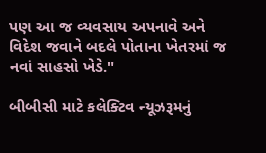પણ આ જ વ્યવસાય અપનાવે અને વિદેશ જવાને બદલે પોતાના ખેતરમાં જ નવાં સાહસો ખેડે."

બીબીસી માટે કલેક્ટિવ ન્યૂઝરૂમનું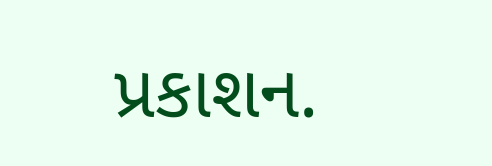પ્રકાશન.